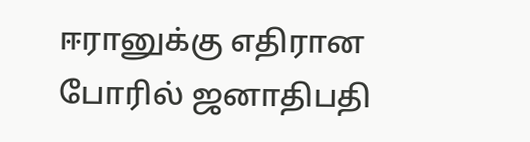ஈரானுக்கு எதிரான போரில் ஜனாதிபதி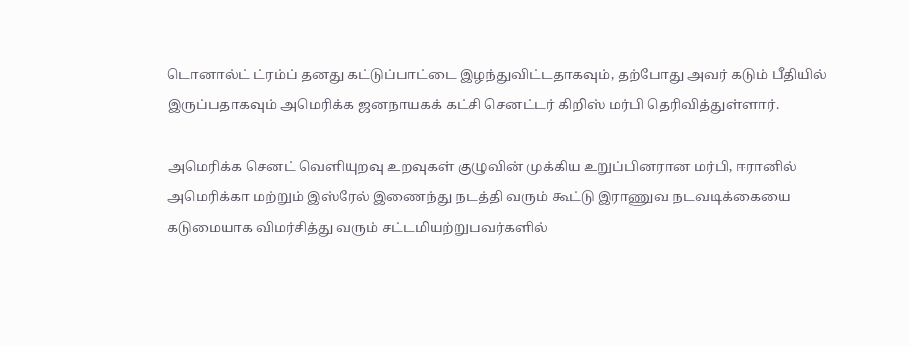டொனால்ட் ட்ரம்ப் தனது கட்டுப்பாட்டை இழந்துவிட்டதாகவும், தற்போது அவர் கடும் பீதியில் இருப்பதாகவும் அமெரிக்க ஜனநாயகக் கட்சி செனட்டர் கிறிஸ் மர்பி தெரிவித்துள்ளார்.

அமெரிக்க செனட் வெளியுறவு உறவுகள் குழுவின் முக்கிய உறுப்பினரான மர்பி, ஈரானில் அமெரிக்கா மற்றும் இஸ்ரேல் இணைந்து நடத்தி வரும் கூட்டு இராணுவ நடவடிக்கையை கடுமையாக விமர்சித்து வரும் சட்டமியற்றுபவர்களில்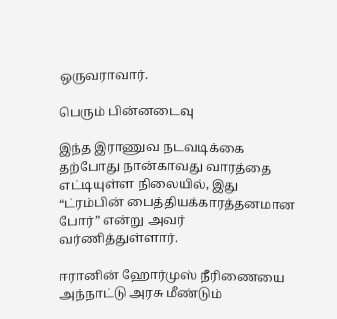ஒருவராவார்.

பெரும் பின்னடைவு

இந்த இராணுவ நடவடிக்கை தற்போது நான்காவது வாரத்தை எட்டியுள்ள நிலையில், இது “ட்ரம்பின் பைத்தியக்காரத்தனமான போர்” என்று அவர் வர்ணித்துள்ளார்.

ஈரானின் ஹோர்முஸ் நீரிணையை அந்நாட்டு அரசு மீண்டும்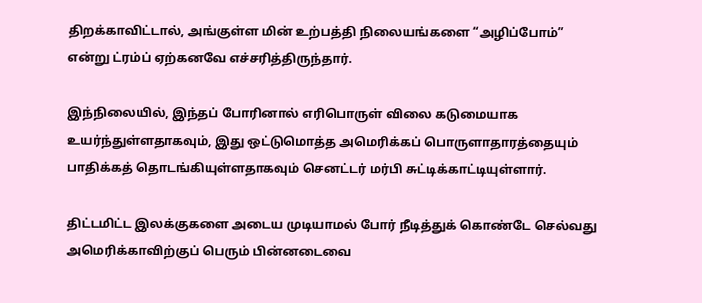திறக்காவிட்டால், அங்குள்ள மின் உற்பத்தி நிலையங்களை “அழிப்போம்” என்று ட்ரம்ப் ஏற்கனவே எச்சரித்திருந்தார்.

இந்நிலையில், இந்தப் போரினால் எரிபொருள் விலை கடுமையாக உயர்ந்துள்ளதாகவும், இது ஒட்டுமொத்த அமெரிக்கப் பொருளாதாரத்தையும் பாதிக்கத் தொடங்கியுள்ளதாகவும் செனட்டர் மர்பி சுட்டிக்காட்டியுள்ளார்.

திட்டமிட்ட இலக்குகளை அடைய முடியாமல் போர் நீடித்துக் கொண்டே செல்வது அமெரிக்காவிற்குப் பெரும் பின்னடைவை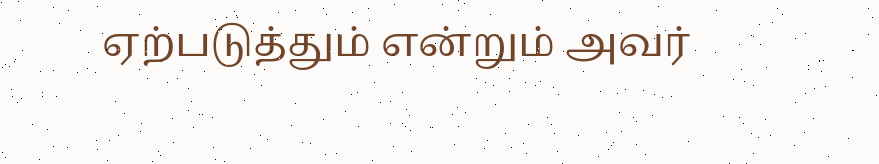ஏற்படுத்தும் என்றும் அவர்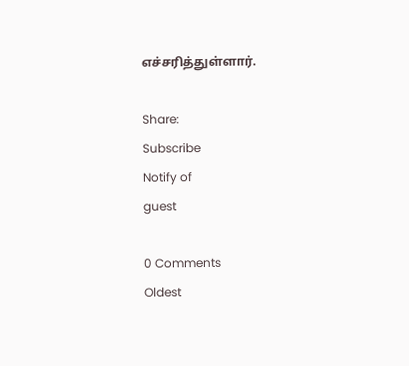எச்சரித்துள்ளார்.

Share:
Subscribe
Notify of
guest

0 Comments
Oldest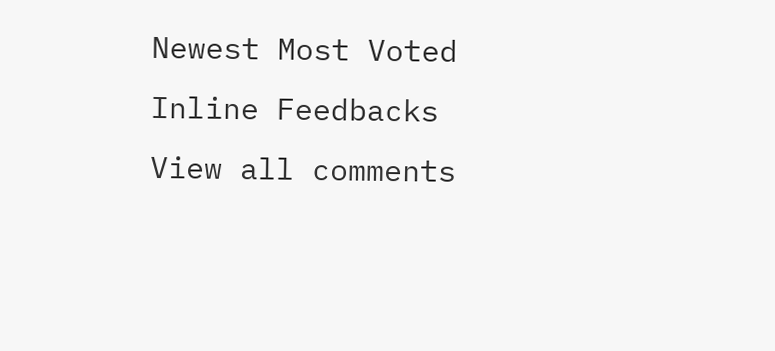Newest Most Voted
Inline Feedbacks
View all comments